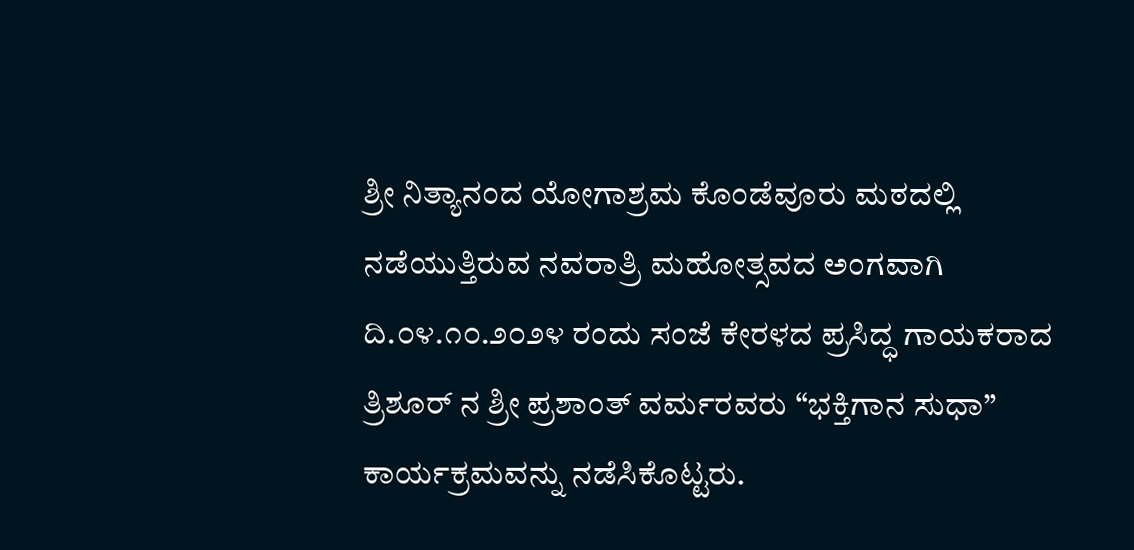ಶ್ರೀ ನಿತ್ಯಾನಂದ ಯೋಗಾಶ್ರಮ ಕೊಂಡೆವೂರು ಮಠದಲ್ಲಿ ನಡೆಯುತ್ತಿರುವ ನವರಾತ್ರಿ ಮಹೋತ್ಸವದ ಅಂಗವಾಗಿ ದಿ.೦೪.೧೦.೨೦೨೪ ರಂದು ಸಂಜೆ ಕೇರಳದ ಪ್ರಸಿದ್ಧ ಗಾಯಕರಾದ ತ್ರಿಶೂರ್ ನ ಶ್ರೀ ಪ್ರಶಾಂತ್ ವರ್ಮರವರು “ಭಕ್ತಿಗಾನ ಸುಧಾ” ಕಾರ್ಯಕ್ರಮವನ್ನು ನಡೆಸಿಕೊಟ್ಟರು.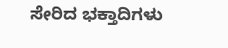ಸೇರಿದ ಭಕ್ತಾದಿಗಳು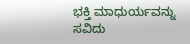ಭಕ್ತಿ ಮಾಧುರ್ಯವನ್ನು ಸವಿದು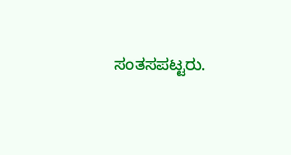ಸಂತಸಪಟ್ಟರು.